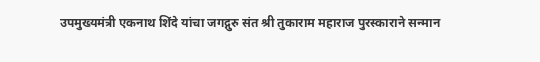उपमुख्यमंत्री एकनाथ शिंदे यांचा जगद्गुरु संत श्री तुकाराम महाराज पुरस्काराने सन्मान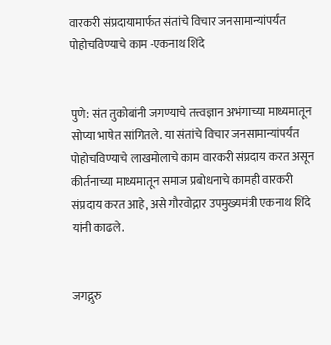वारकरी संप्रदायामार्फत संतांचे विचार जनसामान्यांपर्यंत पोहोचविण्याचे काम -एकनाथ शिंदे


पुणे: संत तुकोबांनी जगण्याचे तत्त्वज्ञान अभंगाच्या माध्यमातून सोप्या भाषेत सांगितले. या संतांचे विचार जनसामान्यांपर्यंत पोहोचविण्याचे लाखमोलाचे काम वारकरी संप्रदाय करत असून कीर्तनाच्या माध्यमातून समाज प्रबोधनाचे कामही वारकरी संप्रदाय करत आहे, असे गौरवोद्गार उपमुख्यमंत्री एकनाथ शिंदे यांनी काढले.


जगद्गुरु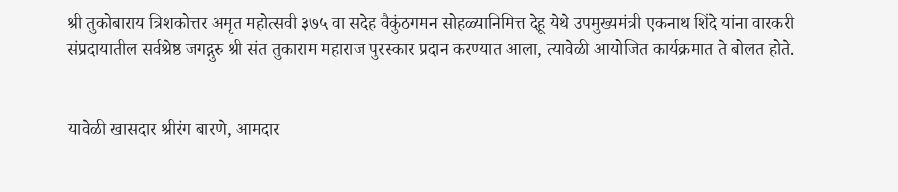श्री तुकोबाराय त्रिशकोत्तर अमृत महोत्सवी ३७५ वा सदेह वैकुंठगमन सोहळ्यानिमित्त देहू येथे उपमुख्यमंत्री एकनाथ शिंदे यांना वारकरी संप्रदायातील सर्वश्रेष्ठ जगद्गुरु श्री संत तुकाराम महाराज पुरस्कार प्रदान करण्यात आला, त्यावेळी आयोजित कार्यक्रमात ते बोलत होते.


यावेळी खासदार श्रीरंग बारणे, आमदार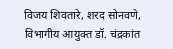विजय शिवतारे, शरद सोनवणे, विभागीय आयुक्त डॉ. चंद्रकांत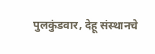पुलकुंडवार, देहू संस्थानचे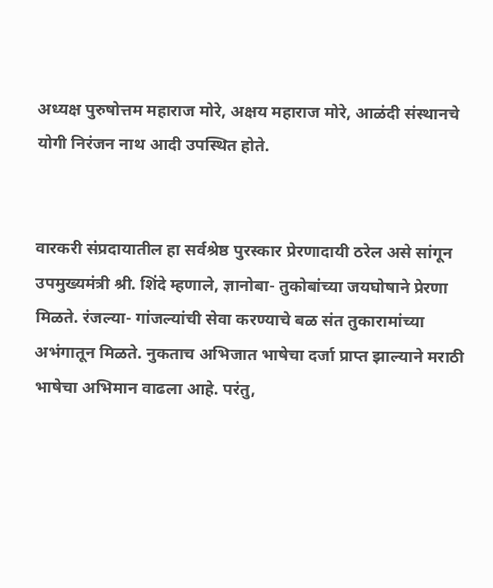अध्यक्ष पुरुषोत्तम महाराज मोरे, अक्षय महाराज मोरे, आळंदी संस्थानचे योगी निरंजन नाथ आदी उपस्थित होते.


वारकरी संप्रदायातील हा सर्वश्रेष्ठ पुरस्कार प्रेरणादायी ठरेल असे सांगून उपमुख्यमंत्री श्री. शिंदे म्हणाले, ज्ञानोबा- तुकोबांच्या जयघोषाने प्रेरणा मिळते. रंजल्या- गांजल्यांची सेवा करण्याचे बळ संत तुकारामांच्या अभंगातून मिळते. नुकताच अभिजात भाषेचा दर्जा प्राप्त झाल्याने मराठी भाषेचा अभिमान वाढला आहे. परंतु,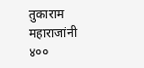तुकाराम महाराजांनी ४००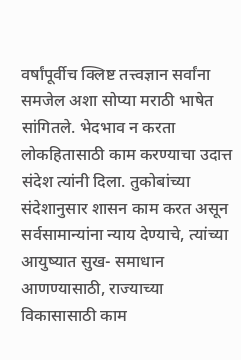वर्षांपूर्वीच क्लिष्ट तत्त्वज्ञान सर्वांना समजेल अशा सोप्या मराठी भाषेत सांगितले. भेदभाव न करता लोकहितासाठी काम करण्याचा उदात्त संदेश त्यांनी दिला. तुकोबांच्या संदेशानुसार शासन काम करत असून सर्वसामान्यांना न्याय देण्याचे, त्यांच्या आयुष्यात सुख- समाधान आणण्यासाठी, राज्याच्या विकासासाठी काम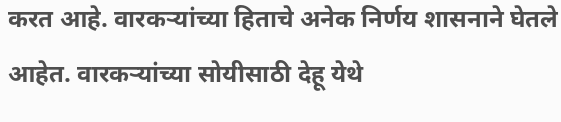करत आहे. वारकऱ्यांच्या हिताचे अनेक निर्णय शासनाने घेतले आहेत. वारकऱ्यांच्या सोयीसाठी देहू येथे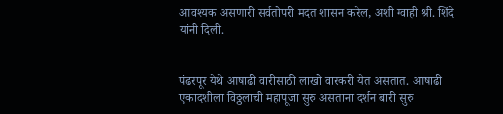आवश्यक असणारी सर्वतोपरी मदत शासन करेल, अशी ग्वाही श्री. शिंदे यांनी दिली.


पंढरपूर येथे आषाढी वारीसाठी लाखो वारकरी येत असतात. आषाढी एकादशीला विठ्ठलाची महापूजा सुरु असताना दर्शन बारी सुरु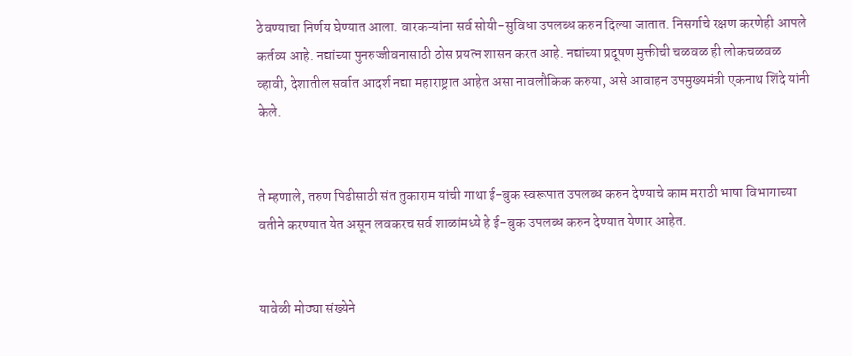ठेवण्याचा निर्णय घेण्यात आला. वारकऱ्यांना सर्व सोयी-सुविधा उपलब्ध करुन दिल्या जातात. निसर्गाचे रक्षण करणेही आपले कर्तव्य आहे. नद्यांच्या पुनरुज्जीवनासाठी ठोस प्रयत्न शासन करत आहे. नद्यांच्या प्रदूषण मुक्तीची चळवळ ही लोकचळवळ व्हावी, देशातील सर्वात आदर्श नद्या महाराष्ट्रात आहेत असा नावलौकिक करुया, असे आवाहन उपमुख्यमंत्री एकनाथ शिंदे यांनी केले.


ते म्हणाले, तरुण पिढीसाठी संत तुकाराम यांची गाथा ई-बुक स्वरूपात उपलब्ध करुन देण्याचे काम मराठी भाषा विभागाच्या वतीने करण्यात येत असून लवकरच सर्व शाळांमध्ये हे ई-बुक उपलब्ध करुन देण्यात येणार आहेत.


यावेळी मोठ्या संख्येने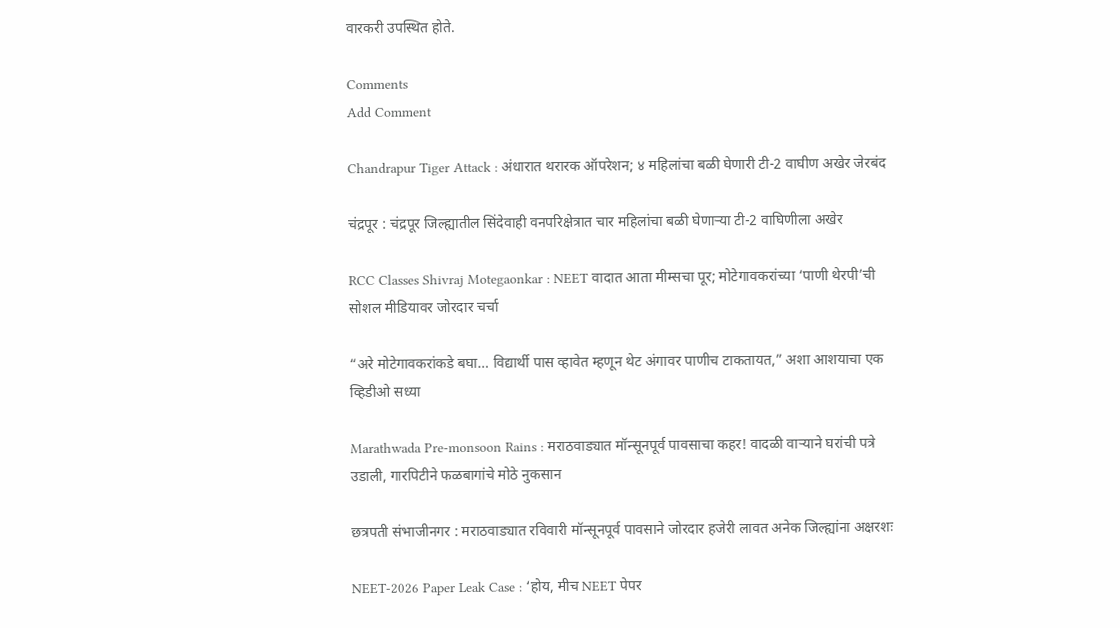वारकरी उपस्थित होते.

Comments
Add Comment

Chandrapur Tiger Attack : अंधारात थरारक ऑपरेशन; ४ महिलांचा बळी घेणारी टी-2 वाघीण अखेर जेरबंद

चंद्रपूर : चंद्रपूर जिल्ह्यातील सिंदेवाही वनपरिक्षेत्रात चार महिलांचा बळी घेणाऱ्या टी-2 वाघिणीला अखेर

RCC Classes Shivraj Motegaonkar : NEET वादात आता मीम्सचा पूर; मोटेगावकरांच्या ‘पाणी थेरपी’ची सोशल मीडियावर जोरदार चर्चा

“अरे मोटेगावकरांकडे बघा… विद्यार्थी पास व्हावेत म्हणून थेट अंगावर पाणीच टाकतायत,” अशा आशयाचा एक व्हिडीओ सध्या

Marathwada Pre-monsoon Rains : मराठवाड्यात मॉन्सूनपूर्व पावसाचा कहर! वादळी वाऱ्याने घरांची पत्रे उडाली, गारपिटीने फळबागांचे मोठे नुकसान

छत्रपती संभाजीनगर : मराठवाड्यात रविवारी मॉन्सूनपूर्व पावसाने जोरदार हजेरी लावत अनेक जिल्ह्यांना अक्षरशः

NEET-2026 Paper Leak Case : ‘होय, मीच NEET पेपर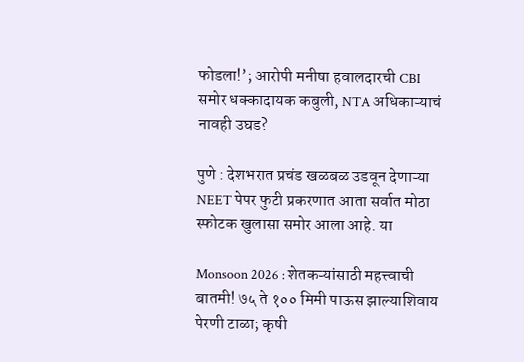फोडला!’; आरोपी मनीषा हवालदारची CBI समोर धक्कादायक कबुली, NTA अधिकाऱ्याचं नावही उघड?

पुणे : देशभरात प्रचंड खळबळ उडवून देणाऱ्या NEET पेपर फुटी प्रकरणात आता सर्वात मोठा स्फोटक खुलासा समोर आला आहे. या

Monsoon 2026 : शेतकऱ्यांसाठी महत्त्वाची बातमी! ७५ ते १०० मिमी पाऊस झाल्याशिवाय पेरणी टाळा; कृषी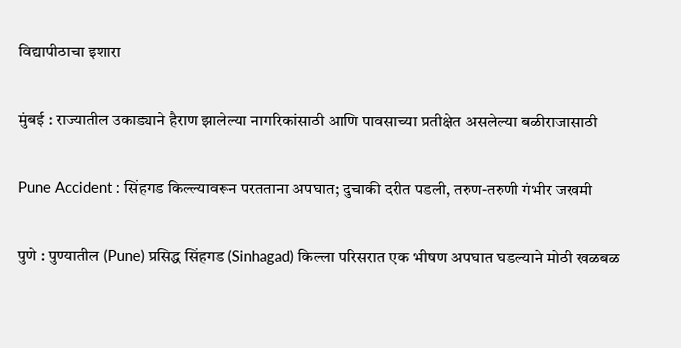विद्यापीठाचा इशारा

मुंबई : राज्यातील उकाड्याने हैराण झालेल्या नागरिकांसाठी आणि पावसाच्या प्रतीक्षेत असलेल्या बळीराजासाठी

Pune Accident : सिंहगड किल्ल्यावरून परतताना अपघात; दुचाकी दरीत पडली, तरुण-तरुणी गंभीर जखमी

पुणे : पुण्यातील (Pune) प्रसिद्ध सिंहगड (Sinhagad) किल्ला परिसरात एक भीषण अपघात घडल्याने मोठी खळबळ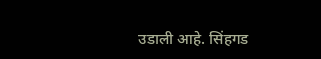उडाली आहे. सिंहगड